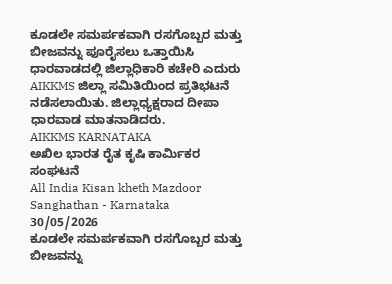ಕೂಡಲೇ ಸಮರ್ಪಕವಾಗಿ ರಸಗೊಬ್ಬರ ಮತ್ತು ಬೀಜವನ್ನು ಪೂರೈಸಲು ಒತ್ತಾಯಿಸಿ ಧಾರವಾಡದಲ್ಲಿ ಜಿಲ್ಲಾಧಿಕಾರಿ ಕಚೇರಿ ಎದುರು AIKKMS ಜಿಲ್ಲಾ ಸಮಿತಿಯಿಂದ ಪ್ರತಿಭಟನೆ ನಡೆಸಲಾಯಿತು. ಜಿಲ್ಲಾಧ್ಯಕ್ಷರಾದ ದೀಪಾ ಧಾರವಾಡ ಮಾತನಾಡಿದರು.
AIKKMS KARNATAKA
ಅಖಿಲ ಭಾರತ ರೈತ ಕೃಷಿ ಕಾರ್ಮಿಕರ ಸಂಘಟನೆ
All India Kisan kheth Mazdoor Sanghathan - Karnataka
30/05/2026
ಕೂಡಲೇ ಸಮರ್ಪಕವಾಗಿ ರಸಗೊಬ್ಬರ ಮತ್ತು ಬೀಜವನ್ನು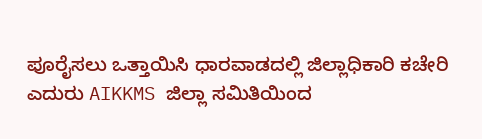ಪೂರೈಸಲು ಒತ್ತಾಯಿಸಿ ಧಾರವಾಡದಲ್ಲಿ ಜಿಲ್ಲಾಧಿಕಾರಿ ಕಚೇರಿ ಎದುರು AIKKMS ಜಿಲ್ಲಾ ಸಮಿತಿಯಿಂದ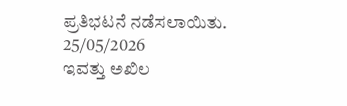ಪ್ರತಿಭಟನೆ ನಡೆಸಲಾಯಿತು.
25/05/2026
ಇವತ್ತು ಅಖಿಲ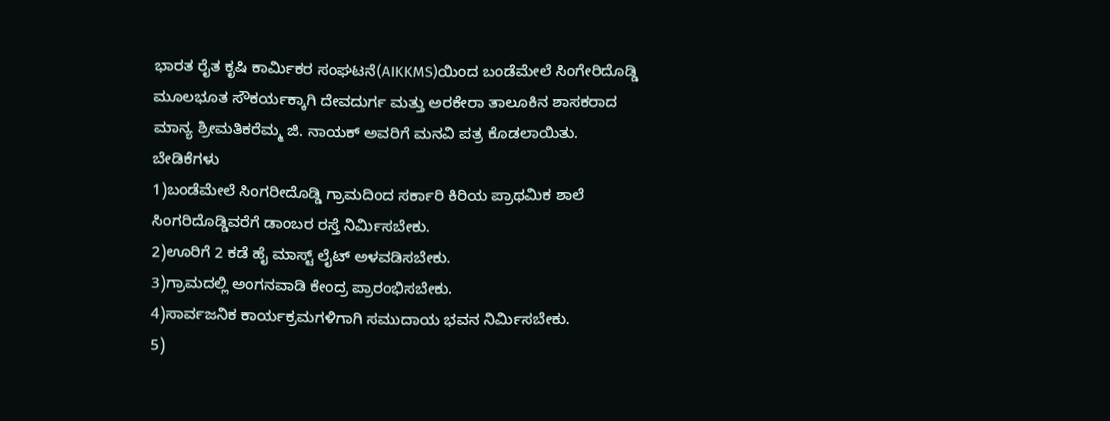ಭಾರತ ರೈತ ಕೃಷಿ ಕಾರ್ಮಿಕರ ಸಂಘಟನೆ(AIKKMS)ಯಿಂದ ಬಂಡೆಮೇಲೆ ಸಿಂಗೇರಿದೊಡ್ಡಿ ಮೂಲಭೂತ ಸೌಕರ್ಯಕ್ಕಾಗಿ ದೇವದುರ್ಗ ಮತ್ತು ಅರಕೇರಾ ತಾಲೂಕಿನ ಶಾಸಕರಾದ ಮಾನ್ಯ ಶ್ರೀಮತಿಕರೆಮ್ಮ ಜಿ. ನಾಯಕ್ ಅವರಿಗೆ ಮನವಿ ಪತ್ರ ಕೊಡಲಾಯಿತು.
ಬೇಡಿಕೆಗಳು
1)ಬಂಡೆಮೇಲೆ ಸಿಂಗರೀದೊಡ್ಡಿ ಗ್ರಾಮದಿಂದ ಸರ್ಕಾರಿ ಕಿರಿಯ ಪ್ರಾಥಮಿಕ ಶಾಲೆ ಸಿಂಗರಿದೊಡ್ಡಿವರೆಗೆ ಡಾಂಬರ ರಸ್ತೆ ನಿರ್ಮಿಸಬೇಕು.
2)ಊರಿಗೆ 2 ಕಡೆ ಹೈ ಮಾಸ್ಟ್ ಲೈಟ್ ಅಳವಡಿಸಬೇಕು.
3)ಗ್ರಾಮದಲ್ಲಿ ಅಂಗನವಾಡಿ ಕೇಂದ್ರ ಪ್ರಾರಂಭಿಸಬೇಕು.
4)ಸಾರ್ವಜನಿಕ ಕಾರ್ಯಕ್ರಮಗಳಿಗಾಗಿ ಸಮುದಾಯ ಭವನ ನಿರ್ಮಿಸಬೇಕು.
5)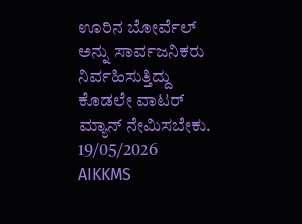ಊರಿನ ಬೋರ್ವೆಲ್ ಅನ್ನು ಸಾರ್ವಜನಿಕರು ನಿರ್ವಹಿಸುತ್ತಿದ್ದು ಕೊಡಲೇ ವಾಟರ್ ಮ್ಯಾನ್ ನೇಮಿಸಬೇಕು.
19/05/2026
AIKKMS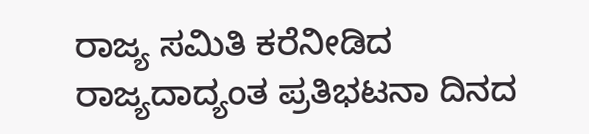ರಾಜ್ಯ ಸಮಿತಿ ಕರೆನೀಡಿದ ರಾಜ್ಯದಾದ್ಯಂತ ಪ್ರತಿಭಟನಾ ದಿನದ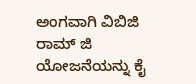ಅಂಗವಾಗಿ ವಿಬಿಜಿ ರಾಮ್ ಜಿ ಯೋಜನೆಯನ್ನು ಕೈ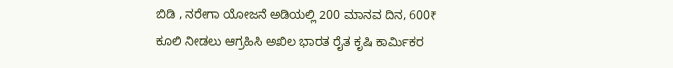ಬಿಡಿ , ನರೇಗಾ ಯೋಜನೆ ಅಡಿಯಲ್ಲಿ 200 ಮಾನವ ದಿನ, 600₹ ಕೂಲಿ ನೀಡಲು ಆಗ್ರಹಿಸಿ ಅಖಿಲ ಭಾರತ ರೈತ ಕೃಷಿ ಕಾರ್ಮಿಕರ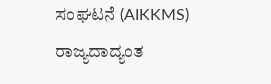ಸಂಘಟನೆ (AIKKMS) ರಾಜ್ಯದಾದ್ಯಂತ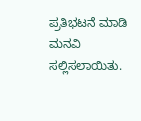ಪ್ರತಿಭಟನೆ ಮಾಡಿ ಮನವಿ ಸಲ್ಲಿಸಲಾಯಿತು.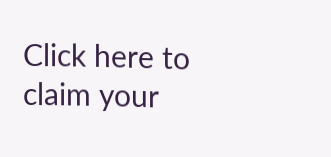Click here to claim your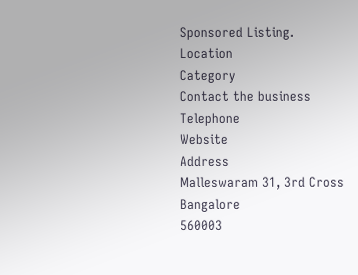Sponsored Listing.
Location
Category
Contact the business
Telephone
Website
Address
Malleswaram 31, 3rd Cross
Bangalore
560003